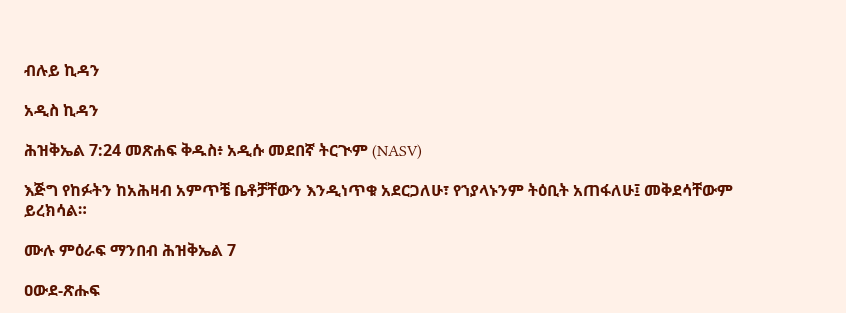ብሉይ ኪዳን

አዲስ ኪዳን

ሕዝቅኤል 7:24 መጽሐፍ ቅዱስ፥ አዲሱ መደበኛ ትርጒም (NASV)

እጅግ የከፉትን ከአሕዛብ አምጥቼ ቤቶቻቸውን እንዲነጥቁ አደርጋለሁ፣ የኀያላኑንም ትዕቢት አጠፋለሁ፤ መቅደሳቸውም ይረክሳል።

ሙሉ ምዕራፍ ማንበብ ሕዝቅኤል 7

ዐውደ-ጽሑፍ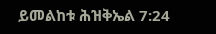ይመልከቱ ሕዝቅኤል 7:24